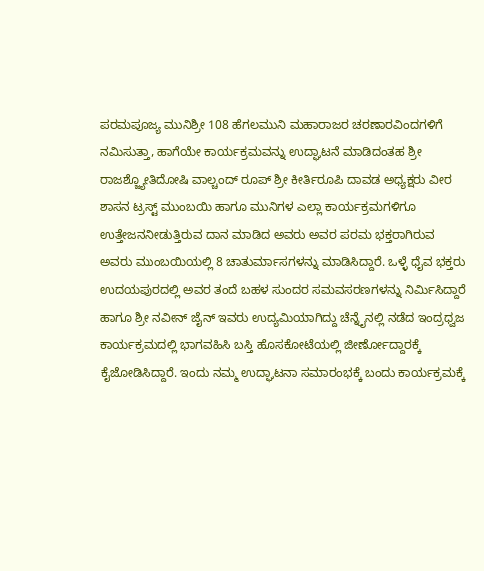ಪರಮಪೂಜ್ಯ ಮುನಿಶ್ರೀ 108 ಹೆಗಲಮುನಿ ಮಹಾರಾಜರ ಚರಣಾರವಿಂದಗಳಿಗೆ ನಮಿಸುತ್ತಾ, ಹಾಗೆಯೇ ಕಾರ್ಯಕ್ರಮವನ್ನು ಉದ್ಘಾಟನೆ ಮಾಡಿದಂತಹ ಶ್ರೀ ರಾಜಶ್ಜ್ಯೋತಿದೋಷಿ ವಾಲ್ಚಂದ್ ರೂಪ್ ಶ್ರೀ ಕೀರ್ತಿರೂಪಿ ದಾವಡ ಅಧ್ಯಕ್ಷರು ವೀರ ಶಾಸನ ಟ್ರಸ್ಟ್ ಮುಂಬಯಿ ಹಾಗೂ ಮುನಿಗಳ ಎಲ್ಲಾ ಕಾರ್ಯಕ್ರಮಗಳಿಗೂ ಉತ್ತೇಜನನೀಡುತ್ತಿರುವ ದಾನ ಮಾಡಿದ ಅವರು ಅವರ ಪರಮ ಭಕ್ತರಾಗಿರುವ ಅವರು ಮುಂಬಯಿಯಲ್ಲಿ 8 ಚಾತುರ್ಮಾಸಗಳನ್ನು ಮಾಡಿಸಿದ್ದಾರೆ. ಒಳ್ಳೆ ಧೈವ ಭಕ್ತರು ಉದಯಪುರದಲ್ಲಿ ಅವರ ತಂದೆ ಬಹಳ ಸುಂದರ ಸಮವಸರಣಗಳನ್ನು ನಿರ್ಮಿಸಿದ್ದಾರೆ ಹಾಗೂ ಶ್ರೀ ನವೀನ್ ಜೈನ್ ಇವರು ಉದ್ಯಮಿಯಾಗಿದ್ದು ಚೆನ್ನೈನಲ್ಲಿ ನಡೆದ ಇಂದ್ರಧ್ವಜ ಕಾರ್ಯಕ್ರಮದಲ್ಲಿ ಭಾಗವಹಿಸಿ ಬಸ್ತಿ ಹೊಸಕೋಟೆಯಲ್ಲಿ ಜೀರ್ಣೋದ್ದಾರಕ್ಕೆ ಕೈಜೋಡಿಸಿದ್ದಾರೆ. ಇಂದು ನಮ್ಮ ಉದ್ಘಾಟನಾ ಸಮಾರಂಭಕ್ಕೆ ಬಂದು ಕಾರ್ಯಕ್ರಮಕ್ಕೆ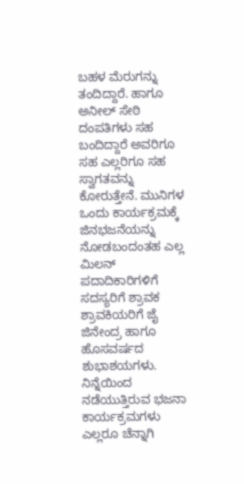ಬಹಳ ಮೆರುಗನ್ನು ತಂದಿದ್ದಾರೆ. ಹಾಗೂ ಅನೀಲ್ ಸೇಠಿ ದಂಪತಿಗಳು ಸಹ ಬಂದಿದ್ದಾರೆ ಅವರಿಗೂ ಸಹ ಎಲ್ಲರಿಗೂ ಸಹ ಸ್ವಾಗತವನ್ನು ಕೋರುತ್ತೇನೆ. ಮುನಿಗಳ ಒಂದು ಕಾರ್ಯಕ್ರಮಕ್ಕೆ ಜಿನಭಜನೆಯನ್ನು ನೋಡಬಂದಂತಹ ಎಲ್ಲ ಮಿಲನ್ ಪದಾದಿಕಾರಿಗಳಿಗೆ ಸದಸ್ಯರಿಗೆ ಶ್ರಾವಕ ಶ್ರಾವಕಿಯರಿಗೆ ಜೈ ಜಿನೇಂದ್ರ ಹಾಗೂ ಹೊಸವರ್ಷದ ಶುಭಾಶಯಗಳು. ನಿನ್ನೆಯಿಂದ ನಡೆಯುತ್ತಿರುವ ಭಜನಾ ಕಾರ್ಯಕ್ರಮಗಳು ಎಲ್ಲರೂ ಚೆನ್ನಾಗಿ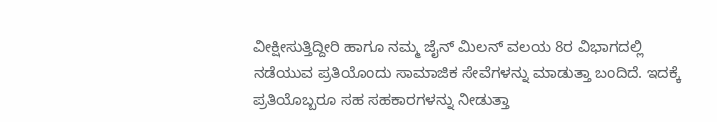ವೀಕ್ಷೀಸುತ್ತಿದ್ದೀರಿ ಹಾಗೂ ನಮ್ಮ ಜೈನ್ ಮಿಲನ್ ವಲಯ 8ರ ವಿಭಾಗದಲ್ಲಿ ನಡೆಯುವ ಪ್ರತಿಯೊಂದು ಸಾಮಾಜಿಕ ಸೇವೆಗಳನ್ನು ಮಾಡುತ್ತಾ ಬಂದಿದೆ. ಇದಕ್ಕೆ ಪ್ರತಿಯೊಬ್ಬರೂ ಸಹ ಸಹಕಾರಗಳನ್ನು ನೀಡುತ್ತಾ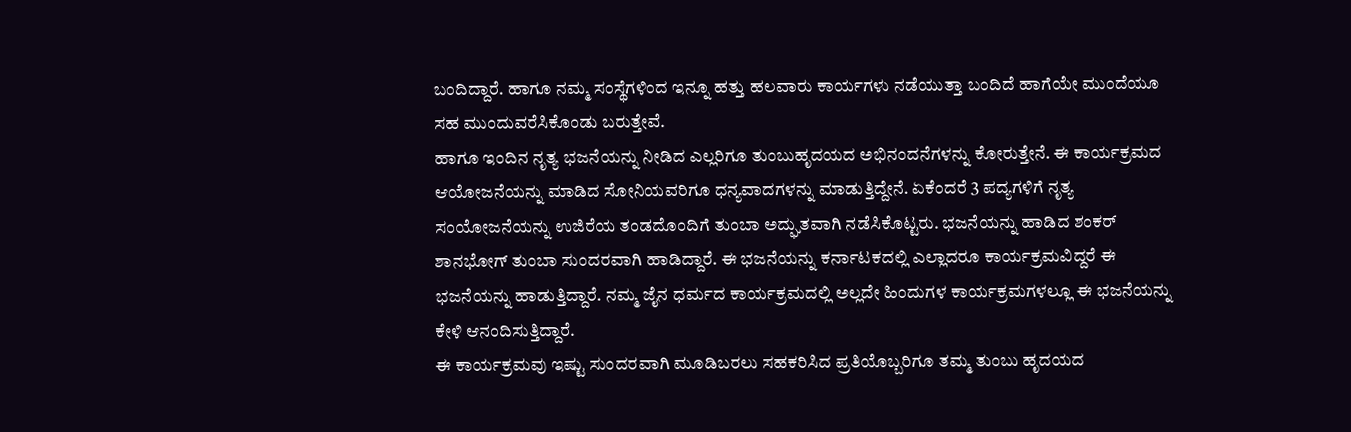ಬಂದಿದ್ದಾರೆ. ಹಾಗೂ ನಮ್ಮ ಸಂಸ್ಥೆಗಳಿಂದ ಇನ್ನೂ ಹತ್ತು ಹಲವಾರು ಕಾರ್ಯಗಳು ನಡೆಯುತ್ತಾ ಬಂದಿದೆ ಹಾಗೆಯೇ ಮುಂದೆಯೂ ಸಹ ಮುಂದುವರೆಸಿಕೊಂಡು ಬರುತ್ತೇವೆ.
ಹಾಗೂ ಇಂದಿನ ನೃತ್ಯ ಭಜನೆಯನ್ನು ನೀಡಿದ ಎಲ್ಲರಿಗೂ ತುಂಬುಹೃದಯದ ಅಭಿನಂದನೆಗಳನ್ನು ಕೋರುತ್ತೇನೆ. ಈ ಕಾರ್ಯಕ್ರಮದ ಆಯೋಜನೆಯನ್ನು ಮಾಡಿದ ಸೋನಿಯವರಿಗೂ ಧನ್ಯವಾದಗಳನ್ನು ಮಾಡುತ್ತಿದ್ದೇನೆ. ಏಕೆಂದರೆ 3 ಪದ್ಯಗಳಿಗೆ ನೃತ್ಯ ಸಂಯೋಜನೆಯನ್ನು ಉಜಿರೆಯ ತಂಡದೊಂದಿಗೆ ತುಂಬಾ ಅದ್ಘುತವಾಗಿ ನಡೆಸಿಕೊಟ್ಟರು. ಭಜನೆಯನ್ನು ಹಾಡಿದ ಶಂಕರ್ ಶಾನಭೋಗ್ ತುಂಬಾ ಸುಂದರವಾಗಿ ಹಾಡಿದ್ದಾರೆ. ಈ ಭಜನೆಯನ್ನು ಕರ್ನಾಟಕದಲ್ಲಿ ಎಲ್ಲಾದರೂ ಕಾರ್ಯಕ್ರಮವಿದ್ದರೆ ಈ ಭಜನೆಯನ್ನು ಹಾಡುತ್ತಿದ್ದಾರೆ. ನಮ್ಮ ಜೈನ ಧರ್ಮದ ಕಾರ್ಯಕ್ರಮದಲ್ಲಿ ಅಲ್ಲದೇ ಹಿಂದುಗಳ ಕಾರ್ಯಕ್ರಮಗಳಲ್ಲೂ ಈ ಭಜನೆಯನ್ನು ಕೇಳಿ ಆನಂದಿಸುತ್ತಿದ್ದಾರೆ.
ಈ ಕಾರ್ಯಕ್ರಮವು ಇಷ್ಟು ಸುಂದರವಾಗಿ ಮೂಡಿಬರಲು ಸಹಕರಿಸಿದ ಪ್ರತಿಯೊಬ್ಬರಿಗೂ ತಮ್ಮ ತುಂಬು ಹೃದಯದ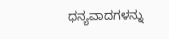ಧನ್ಯವಾದಗಳನ್ನು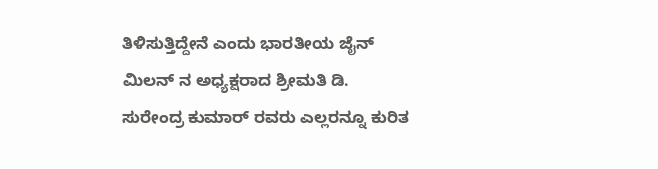ತಿಳಿಸುತ್ತಿದ್ದೇನೆ ಎಂದು ಭಾರತೀಯ ಜೈನ್ ಮಿಲನ್ ನ ಅಧ್ಯಕ್ಷರಾದ ಶ್ರೀಮತಿ ಡಿ. ಸುರೇಂದ್ರ ಕುಮಾರ್ ರವರು ಎಲ್ಲರನ್ನೂ ಕುರಿತ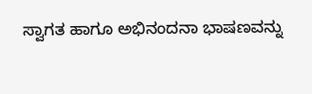ಸ್ವಾಗತ ಹಾಗೂ ಅಭಿನಂದನಾ ಭಾಷಣವನ್ನು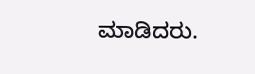ಮಾಡಿದರು.